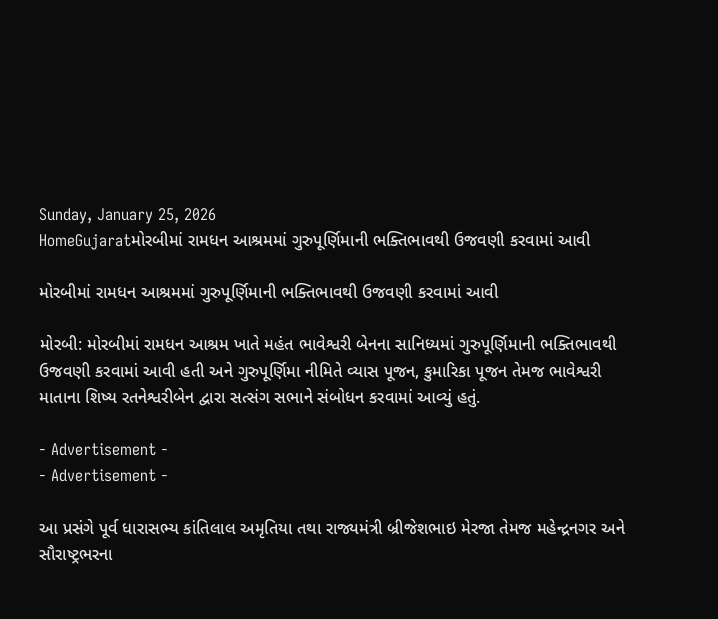Sunday, January 25, 2026
HomeGujaratમોરબીમાં રામધન આશ્રમમાં ગુરુપૂર્ણિમાની ભક્તિભાવથી ઉજવણી કરવામાં આવી

મોરબીમાં રામધન આશ્રમમાં ગુરુપૂર્ણિમાની ભક્તિભાવથી ઉજવણી કરવામાં આવી

મોરબી: મોરબીમાં રામધન આશ્રમ ખાતે મહંત ભાવેશ્વરી બેનના સાનિધ્યમાં ગુરુપૂર્ણિમાની ભક્તિભાવથી ઉજવણી કરવામાં આવી હતી અને ગુરુપૂર્ણિમા નીમિતે વ્યાસ પૂજન, કુમારિકા પૂજન તેમજ ભાવેશ્વરી માતાના શિષ્ય રતનેશ્વરીબેન દ્વારા સત્સંગ સભાને સંબોધન કરવામાં આવ્યું હતું.

- Advertisement -
- Advertisement -

આ પ્રસંગે પૂર્વ ધારાસભ્ય કાંતિલાલ અમૃતિયા તથા રાજ્યમંત્રી બ્રીજેશભાઇ મેરજા તેમજ મહેન્દ્રનગર અને સૌરાષ્ટ્રભરના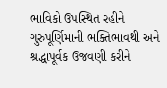ભાવિકો ઉપસ્થિત રહીને ગુરુપૂર્ણિમાની ભક્તિભાવથી અને શ્રદ્ધાપૂર્વક ઉજવણી કરીને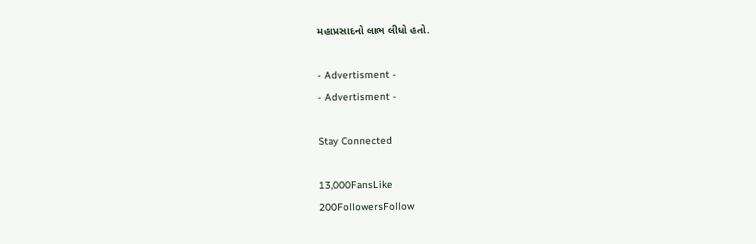મહાપ્રસાદનો લાભ લીધો હતો.

- Advertisment -
- Advertisment -

Stay Connected

13,000FansLike
200FollowersFollow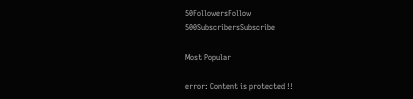50FollowersFollow
500SubscribersSubscribe

Most Popular

error: Content is protected !!